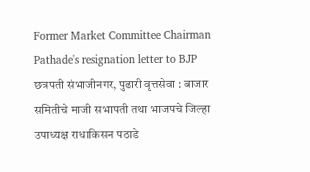Former Market Committee Chairman Pathade's resignation letter to BJP
छत्रपती संभाजीनगर, पुढारी वृत्तसेवा : बाजार समितीचे माजी सभापती तथा भाजपचे जिल्हा उपाध्यक्ष राधाकिसन पठाडे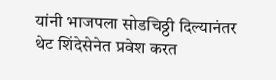यांनी भाजपला सोडचिठ्ठी दिल्यानंतर थेट शिंदेसेनेत प्रवेश करत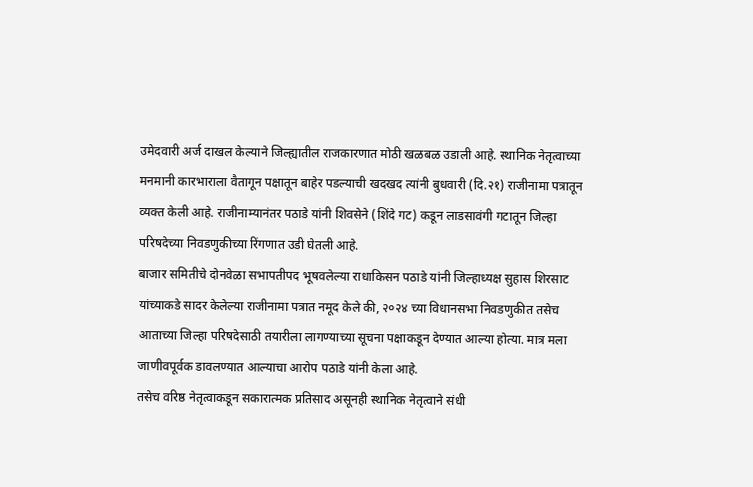उमेदवारी अर्ज दाखल केल्याने जिल्ह्यातील राजकारणात मोठी खळबळ उडाली आहे. स्थानिक नेतृत्वाच्या मनमानी कारभाराला वैतागून पक्षातून बाहेर पडल्याची खदखद त्यांनी बुधवारी (दि.२१) राजीनामा पत्रातून व्यक्त केली आहे. राजीनाम्यानंतर पठाडे यांनी शिवसेने (शिंदे गट) कडून लाडसावंगी गटातून जिल्हा परिषदेच्या निवडणुकीच्या रिंगणात उडी घेतली आहे.
बाजार समितीचे दोनवेळा सभापतीपद भूषवलेल्या राधाकिसन पठाडे यांनी जिल्हाध्यक्ष सुहास शिरसाट यांच्याकडे सादर केलेल्या राजीनामा पत्रात नमूद केले की, २०२४ च्या विधानसभा निवडणुकीत तसेच आताच्या जिल्हा परिषदेसाठी तयारीला लागण्याच्या सूचना पक्षाकडून देण्यात आल्या होत्या. मात्र मला जाणीवपूर्वक डावलण्यात आल्याचा आरोप पठाडे यांनी केला आहे.
तसेच वरिष्ठ नेतृत्वाकडून सकारात्मक प्रतिसाद असूनही स्थानिक नेतृत्वाने संधी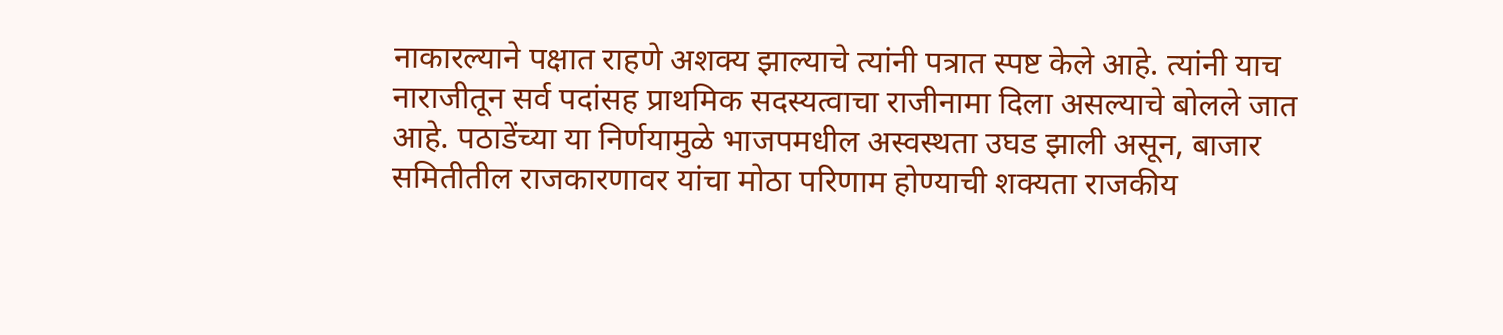नाकारल्याने पक्षात राहणे अशक्य झाल्याचे त्यांनी पत्रात स्पष्ट केले आहे. त्यांनी याच नाराजीतून सर्व पदांसह प्राथमिक सदस्यत्वाचा राजीनामा दिला असल्याचे बोलले जात आहे. पठाडेंच्या या निर्णयामुळे भाजपमधील अस्वस्थता उघड झाली असून, बाजार समितीतील राजकारणावर यांचा मोठा परिणाम होण्याची शक्यता राजकीय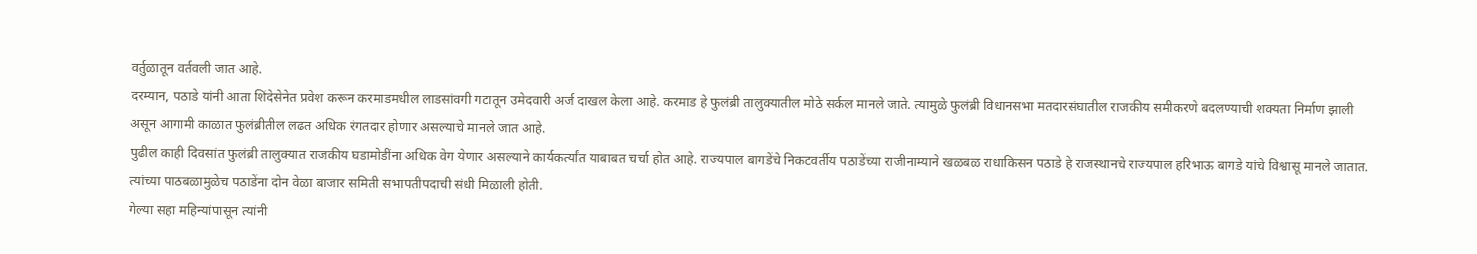वर्तुळातून वर्तवली जात आहे.
दरम्यान, पठाडे यांनी आता शिंदेसेनेत प्रवेश करून करमाडमधील लाडसांवगी गटातून उमेदवारी अर्ज दाखल केला आहे. करमाड हे फुलंब्री तालुक्यातील मोठे सर्कल मानले जाते. त्यामुळे फुलंब्री विधानसभा मतदारसंघातील राजकीय समीकरणे बदलण्याची शक्यता निर्माण झाली असून आगामी काळात फुलंब्रीतील लढत अधिक रंगतदार होणार असल्याचे मानले जात आहे.
पुढील काही दिवसांत फुलंब्री तालुक्यात राजकीय घडामोडींना अधिक वेग येणार असल्याने कार्यकर्त्यांत याबाबत चर्चा होत आहे. राज्यपाल बागडेंचे निकटवर्तीय पठाडेंच्या राजीनाम्याने खळबळ राधाकिसन पठाडे हे राजस्थानचे राज्यपाल हरिभाऊ बागडे यांचे विश्वासू मानले जातात. त्यांच्या पाठबळामुळेच पठाडेंना दोन वेळा बाजार समिती सभापतीपदाची संधी मिळाली होती.
गेल्या सहा महिन्यांपासून त्यांनी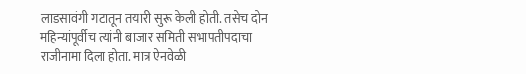लाडसावंगी गटातून तयारी सुरू केली होती. तसेच दोन महिन्यांपूर्वीच त्यांनी बाजार समिती सभापतीपदाचा राजीनामा दिला होता. मात्र ऐनवेळी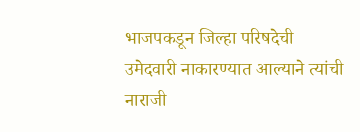भाजपकडून जिल्हा परिषदेची उमेदवारी नाकारण्यात आल्याने त्यांची नाराजी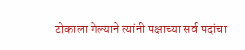टोकाला गेल्याने त्यांनी पक्षाच्या सर्व पदांचा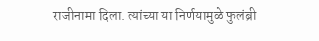राजीनामा दिला. त्यांच्या या निर्णयामुळे फुलंब्री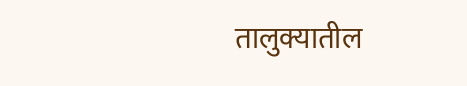तालुक्यातील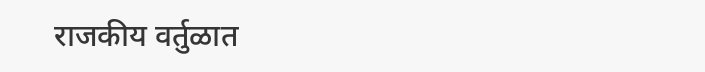राजकीय वर्तुळात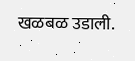खळबळ उडाली.